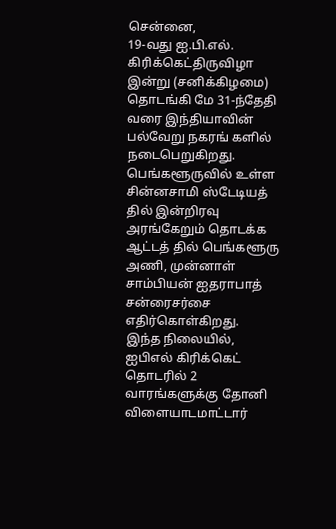சென்னை,
19-வது ஐ.பி.எல். கிரிக்கெட்திருவிழா இன்று (சனிக்கிழமை) தொடங்கி மே 31-ந்தேதி வரை இந்தியாவின் பல்வேறு நகரங் களில் நடைபெறுகிறது. பெங்களூருவில் உள்ள சின்னசாமி ஸ்டேடியத் தில் இன்றிரவு அரங்கேறும் தொடக்க ஆட்டத் தில் பெங்களூரு அணி, முன்னாள் சாம்பியன் ஐதராபாத் சன்ரைசர்சை எதிர்கொள்கிறது.
இந்த நிலையில், ஐபிஎல் கிரிக்கெட் தொடரில் 2 வாரங்களுக்கு தோனி விளையாடமாட்டார்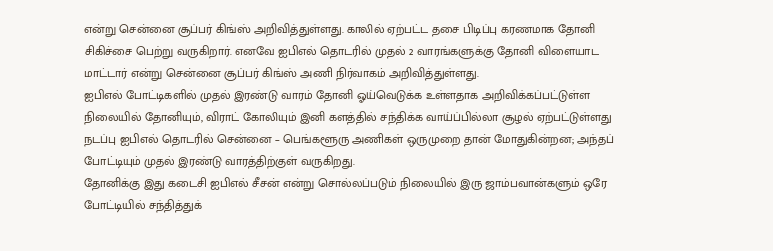என்று சென்னை சூப்பர் கிங்ஸ் அறிவித்துள்ளது. காலில் ஏற்பட்ட தசை பிடிப்பு கரணமாக தோனி சிகிச்சை பெற்று வருகிறார். எனவே ஐபிஎல் தொடரில் முதல் 2 வாரங்களுக்கு தோனி விளையாட மாட்டார் என்று சென்னை சூப்பர் கிங்ஸ் அணி நிர்வாகம் அறிவித்துள்ளது.
ஐபிஎல் போட்டிகளில் முதல் இரண்டு வாரம் தோனி ஓய்வெடுக்க உள்ளதாக அறிவிக்கப்பட்டுள்ள நிலையில் தோனியும், விராட் கோலியும் இனி களத்தில் சந்திக்க வாய்ப்பில்லா சூழல் ஏற்பட்டுள்ளது நடப்பு ஐபிஎல் தொடரில் சென்னை – பெங்களூரு அணிகள் ஒருமுறை தான் மோதுகின்றன; அந்தப் போட்டியும் முதல் இரண்டு வாரத்திற்குள் வருகிறது.
தோனிக்கு இது கடைசி ஐபிஎல் சீசன் என்று சொல்லப்படும் நிலையில் இரு ஜாம்பவான்களும் ஒரே போட்டியில் சந்தித்துக்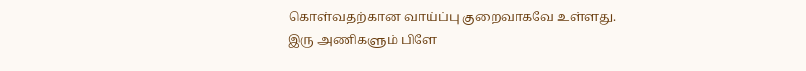கொள்வதற்கான வாய்ப்பு குறைவாகவே உள்ளது.
இரு அணிகளும் பிளே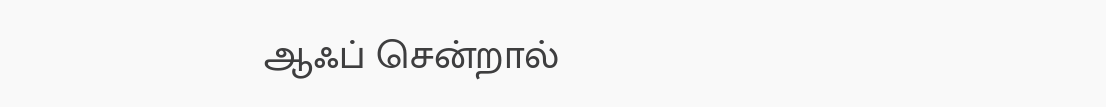ஆஃப் சென்றால்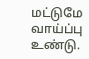மட்டுமே வாய்ப்பு உண்டு.